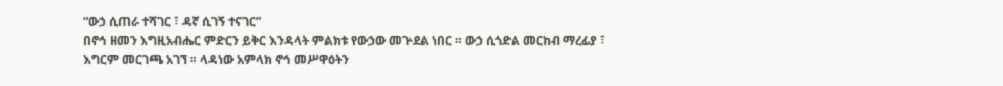“ውኃ ሲጠራ ተሻገር ፣ ዳኛ ሲገኝ ተናገር”
በኖኅ ዘመን እግዚአብሔር ምድርን ይቅር እንዳላት ምልክቱ የውኃው መጕደል ነበር ። ውኃ ሲጎድል መርከብ ማረፊያ ፣ እግርም መርገጫ አገኘ ። ላዳነው አምላክ ኖኅ መሥዋዕትን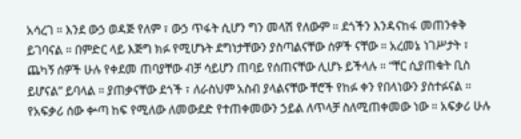አሳረገ ። እንደ ውኃ ወዳጅ የለም ፣ ውኃ ጥፋት ሲሆን ግን መላሽ የለውም ። ደጎችን እንዳናከፋ መጠንቀቅ ይገባናል ። በምድር ላይ እጅግ ክፉ የሚሆኑት ደግነታቸውን ያስጣልናቸው ሰዎች ናቸው ። አረመኔ ነገሥታት ፣ ጨካኝ ሰዎች ሁሉ የቀደመ ጠባያቸው ብቻ ሳይሆን ጠባይ የሰጠናቸው ሊሆኑ ይችላሉ ። “ቸር ሲያጠቁት ቢስ ይሆናል” ይባላል ። ያጠቃናቸው ደጎች ፣ ለራስህም አስብ ያላልናቸው ቸሮች የከፉ ቀን የበላነውን ያስተፉናል ። የአፍቃሪ ሰው ቍጣ ከፍ የሚለው ለመውደድ የተጠቀመውን ኃይል ለጥላቻ ስለሚጠቀመው ነው ። አፍቃሪ ሁሉ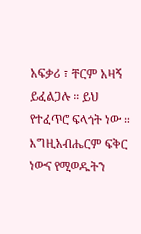አፍቃሪ ፣ ቸርም አዛኝ ይፈልጋሉ ። ይህ የተፈጥሮ ፍላጎት ነው ። እግዚአብሔርም ፍቅር ነውና የሚወዱትን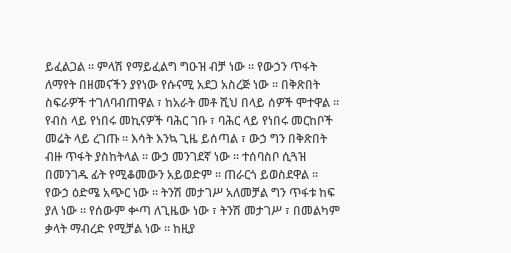ይፈልጋል ። ምላሽ የማይፈልግ ግዑዝ ብቻ ነው ። የውኃን ጥፋት ለማየት በዘመናችን ያየነው የሱናሚ አደጋ አስረጅ ነው ። በቅጽበት ስፍራዎች ተገለባብጠዋል ፣ ከአራት መቶ ሺህ በላይ ሰዎች ሞተዋል ። የብስ ላይ የነበሩ መኪናዎች ባሕር ገቡ ፣ ባሕር ላይ የነበሩ መርከቦች መሬት ላይ ረገጡ ። እሳት እንኳ ጊዜ ይሰጣል ፣ ውኃ ግን በቅጽበት ብዙ ጥፋት ያስከትላል ። ውኃ መንገደኛ ነው ። ተሰባስቦ ሲጓዝ በመንገዱ ፊት የሚቆመውን አይወድም ። ጠራርጎ ይወስደዋል ። የውኃ ዕድሜ አጭር ነው ። ትንሽ መታገሥ አለመቻል ግን ጥፋቱ ከፍ ያለ ነው ። የሰውም ቍጣ ለጊዜው ነው ፣ ትንሽ መታገሥ ፣ በመልካም ቃላት ማብረድ የሚቻል ነው ። ከዚያ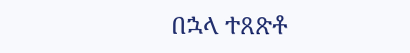በኋላ ተጸጽቶ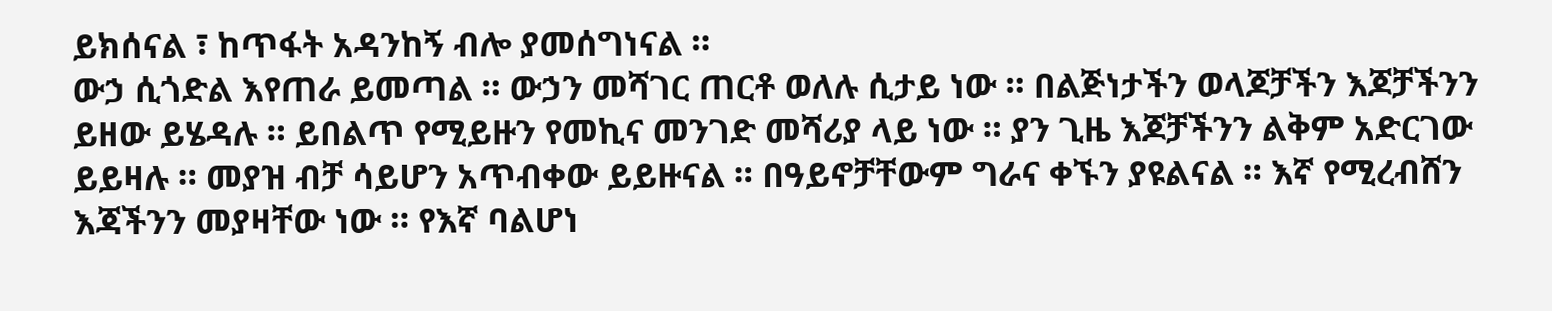ይክሰናል ፣ ከጥፋት አዳንከኝ ብሎ ያመሰግነናል ።
ውኃ ሲጎድል እየጠራ ይመጣል ። ውኃን መሻገር ጠርቶ ወለሉ ሲታይ ነው ። በልጅነታችን ወላጆቻችን እጆቻችንን ይዘው ይሄዳሉ ። ይበልጥ የሚይዙን የመኪና መንገድ መሻሪያ ላይ ነው ። ያን ጊዜ እጆቻችንን ልቅም አድርገው ይይዛሉ ። መያዝ ብቻ ሳይሆን አጥብቀው ይይዙናል ። በዓይኖቻቸውም ግራና ቀኙን ያዩልናል ። እኛ የሚረብሸን እጃችንን መያዛቸው ነው ። የእኛ ባልሆነ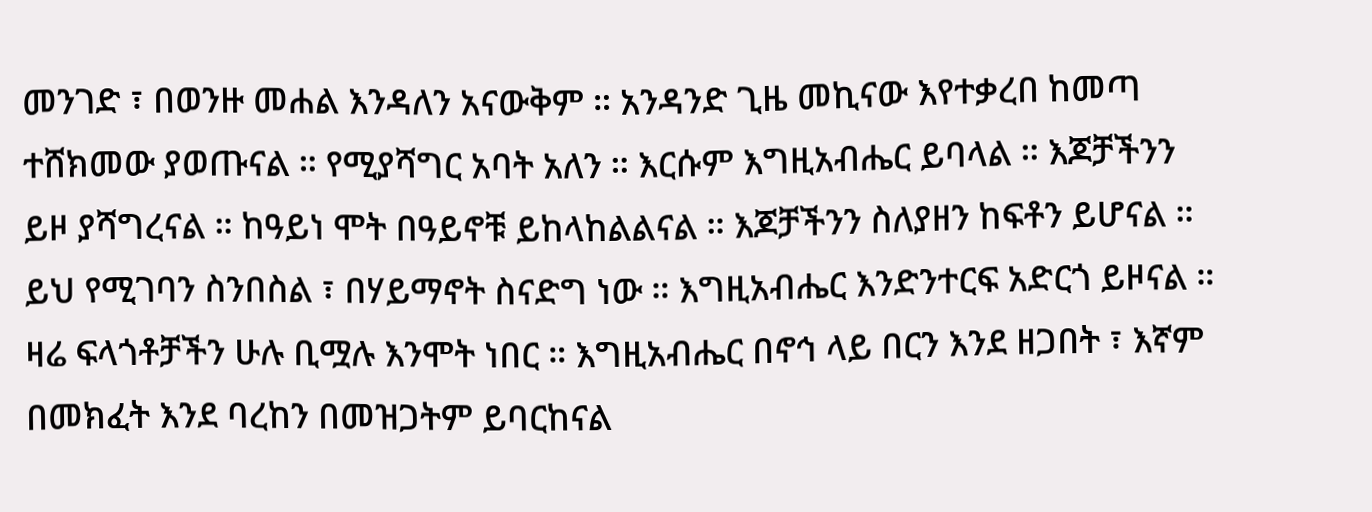መንገድ ፣ በወንዙ መሐል እንዳለን አናውቅም ። አንዳንድ ጊዜ መኪናው እየተቃረበ ከመጣ ተሸክመው ያወጡናል ። የሚያሻግር አባት አለን ። እርሱም እግዚአብሔር ይባላል ። እጆቻችንን ይዞ ያሻግረናል ። ከዓይነ ሞት በዓይኖቹ ይከላከልልናል ። እጆቻችንን ስለያዘን ከፍቶን ይሆናል ። ይህ የሚገባን ስንበስል ፣ በሃይማኖት ስናድግ ነው ። እግዚአብሔር እንድንተርፍ አድርጎ ይዞናል ። ዛሬ ፍላጎቶቻችን ሁሉ ቢሟሉ እንሞት ነበር ። እግዚአብሔር በኖኅ ላይ በርን እንደ ዘጋበት ፣ እኛም በመክፈት እንደ ባረከን በመዝጋትም ይባርከናል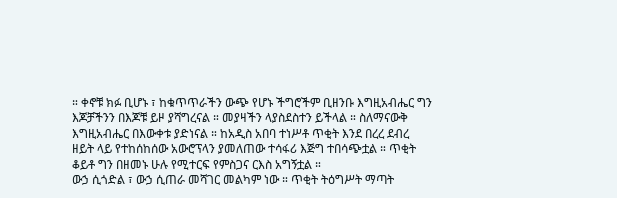። ቀኖቹ ክፉ ቢሆኑ ፣ ከቁጥጥራችን ውጭ የሆኑ ችግሮችም ቢዘንቡ እግዚአብሔር ግን እጆቻችንን በእጆቹ ይዞ ያሻግረናል ። መያዛችን ላያስደስተን ይችላል ። ስለማናውቅ እግዚአብሔር በእውቀቱ ያድነናል ። ከአዲስ አበባ ተነሥቶ ጥቂት እንደ በረረ ደብረ ዘይት ላይ የተከሰከሰው አውሮፕላን ያመለጠው ተሳፋሪ እጅግ ተበሳጭቷል ። ጥቂት ቆይቶ ግን በዘመኑ ሁሉ የሚተርፍ የምስጋና ርእስ አግኝቷል ።
ውኃ ሲጎድል ፣ ውኃ ሲጠራ መሻገር መልካም ነው ። ጥቂት ትዕግሥት ማጣት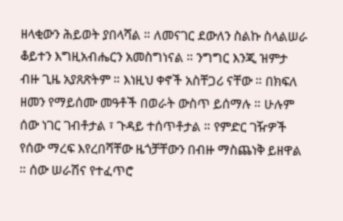ዘላቂውን ሕይወት ያበላሻል ። ለመናገር ደውለን ስልኩ ስላልሠራ ቆይተን እግዚአብሔርን አመስግነናል ። ንግግር እንጂ ዝምታ ብዙ ጊዜ አያጸጽትም ። እነዚህ ቀኖች አስቸጋሪ ናቸው ። በክፍለ ዘመን የማይሰሙ መዓቶች በወራት ውስጥ ይሰማሉ ። ሁሉም ሰው ነገር ገብቶታል ፣ ጉዳይ ተሰጥቶታል ። የምድር ገዥዎች የሰው ማረፍ እየረበሻቸው ዜጎቻቸውን በብዙ ማስጨነቅ ይዘዋል ። ሰው ሠራሽና የተፈጥሮ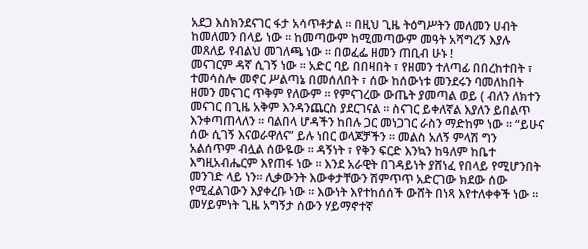አደጋ እስክንደናገር ፋታ አሳጥቶታል ። በዚህ ጊዜ ትዕግሥትን መለመን ሀብት ከመለመን በላይ ነው ። ከመጣውም ከሚመጣውም መዓት አሻግረኝ እያሉ መጸለይ የብልህ መገለጫ ነው ። በወፈፌ ዘመን ጠቢብ ሁኑ !
መናገርም ዳኛ ሲገኝ ነው ። አድር ባይ በበዛበት ፣ የዘመን ተለጣፊ በበረከተበት ፣ ተመሳስሎ መኖር ሥልጣኔ በመሰለበት ፣ ሰው ከሰውነቱ መንደሩን ባመለከበት ዘመን መናገር ጥቅም የለውም ። የምናገረው ውጤት ያመጣል ወይ ( ብለን ለክተን መናገር በጊዜ አቅም እንዳንጨርስ ያደርገናል ። ስናገር ይቀለኛል እያለን ይበልጥ እንቀጣጠላለን ። ባልበላ ሆዳችን ከበሉ ጋር መነጋገር ራስን ማድከም ነው ። “ይሁና ሰው ሲገኝ እናወራዋለና” ይሉ ነበር ወላጆቻችን ። መልስ አለኝ ምላሽ ግን አልሰጥም ብሏል ሰውዬው ። ዳኝነት ፣ የቅን ፍርድ እንኳን ከዓለም ከቤተ እግዚአብሔርም እየጠፋ ነው ። እንደ አራዊት በገዳይነት ያሸነፈ የበላይ የሚሆንበት መንገድ ላይ ነን። ሊቃውንት እውቀታቸውን ሽምጥጥ አድርገው ክደው ሰው የሚፈልገውን እያቀረቡ ነው ። እውነት እየተከሰሰች ውሸት በነጻ እየተለቀቀች ነው ። መሃይምነት ጊዜ አግኝታ ሰውን ሃይማኖተኛ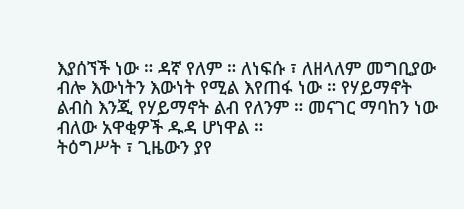እያሰኘች ነው ። ዳኛ የለም ። ለነፍሱ ፣ ለዘላለም መግቢያው ብሎ እውነትን እውነት የሚል እየጠፋ ነው ። የሃይማኖት ልብስ እንጂ የሃይማኖት ልብ የለንም ። መናገር ማባከን ነው ብለው አዋቂዎች ዱዳ ሆነዋል ።
ትዕግሥት ፣ ጊዜውን ያየ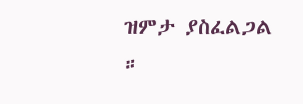ዝምታ ያስፈልጋል ።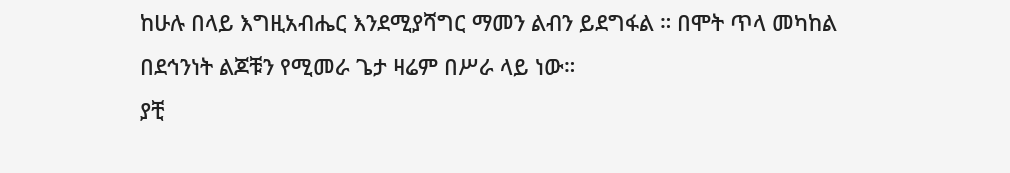ከሁሉ በላይ እግዚአብሔር እንደሚያሻግር ማመን ልብን ይደግፋል ። በሞት ጥላ መካከል በደኅንነት ልጆቹን የሚመራ ጌታ ዛሬም በሥራ ላይ ነው።
ያቺ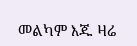መልካም እጁ ዛሬ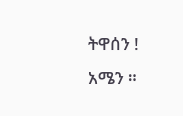ትዋሰን ! አሜን ።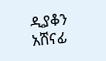ዲያቆን አሸናፊ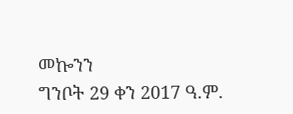መኰንን
ግንቦት 29 ቀን 2017 ዓ.ም.